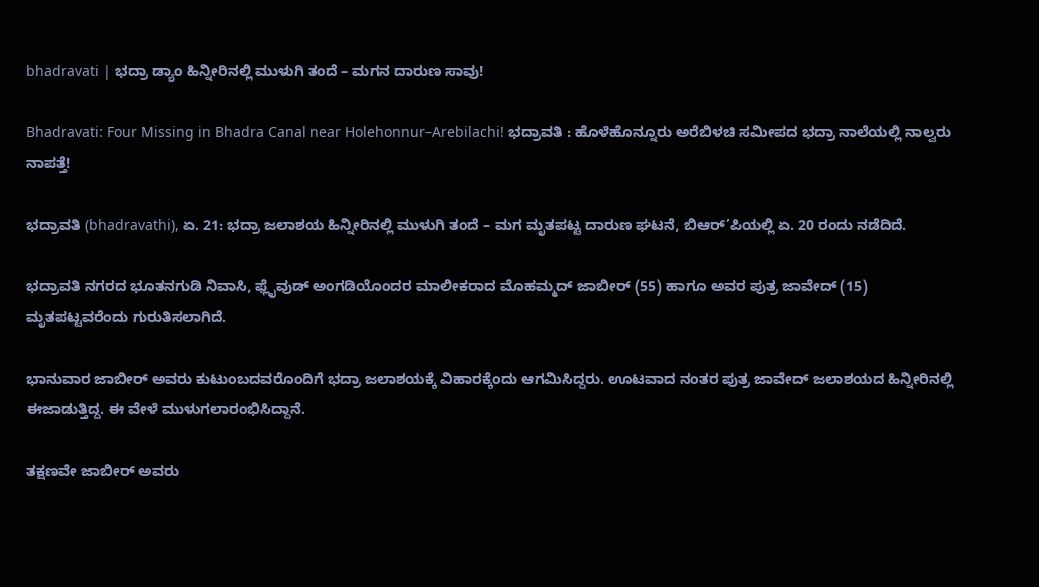bhadravati | ಭದ್ರಾ ಡ್ಯಾಂ ಹಿನ್ನೀರಿನಲ್ಲಿ ಮುಳುಗಿ ತಂದೆ – ಮಗನ ದಾರುಣ ಸಾವು!

Bhadravati: Four Missing in Bhadra Canal near Holehonnur–Arebilachi! ಭದ್ರಾವತಿ : ಹೊಳೆಹೊನ್ನೂರು ಅರೆಬಿಳಚಿ ಸಮೀಪದ ಭದ್ರಾ ನಾಲೆಯಲ್ಲಿ ನಾಲ್ವರು ನಾಪತ್ತೆ!

ಭದ್ರಾವತಿ (bhadravathi), ಏ. 21: ಭದ್ರಾ ಜಲಾಶಯ ಹಿನ್ನೀರಿನಲ್ಲಿ ಮುಳುಗಿ ತಂದೆ – ಮಗ ಮೃತಪಟ್ಟ ದಾರುಣ ಘಟನೆ, ಬಿಆರ್’ಪಿಯಲ್ಲಿ ಏ. 20 ರಂದು ನಡೆದಿದೆ.

ಭದ್ರಾವತಿ ನಗರದ ಭೂತನಗುಡಿ ನಿವಾಸಿ, ಫ್ಲೈವುಡ್ ಅಂಗಡಿಯೊಂದರ ಮಾಲೀಕರಾದ ಮೊಹಮ್ಮದ್ ಜಾಬೀರ್ (55) ಹಾಗೂ ಅವರ ಪುತ್ರ ಜಾವೇದ್ (15) ಮೃತಪಟ್ಟವರೆಂದು ಗುರುತಿಸಲಾಗಿದೆ.

ಭಾನುವಾರ ಜಾಬೀರ್ ಅವರು ಕುಟುಂಬದವರೊಂದಿಗೆ ಭದ್ರಾ ಜಲಾಶಯಕ್ಕೆ ವಿಹಾರಕ್ಕೆಂದು ಆಗಮಿಸಿದ್ದರು. ಊಟವಾದ ನಂತರ ಪುತ್ರ ಜಾವೇದ್ ಜಲಾಶಯದ ಹಿನ್ನೀರಿನಲ್ಲಿ ಈಜಾಡುತ್ತಿದ್ದ. ಈ ವೇಳೆ ಮುಳುಗಲಾರಂಭಿಸಿದ್ದಾನೆ.

ತಕ್ಷಣವೇ ಜಾಬೀರ್ ಅವರು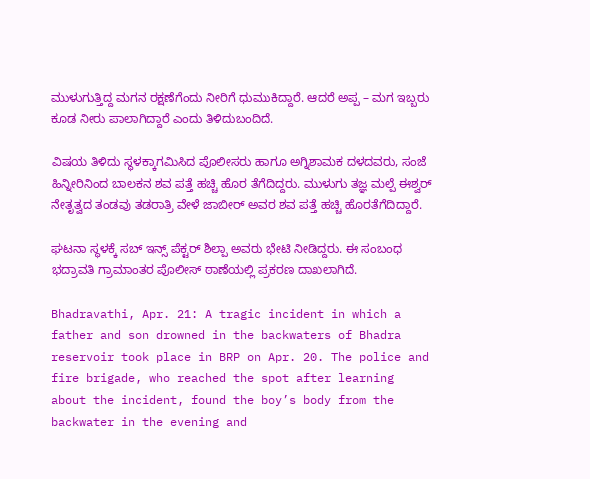ಮುಳುಗುತ್ತಿದ್ದ ಮಗನ ರಕ್ಷಣೆಗೆಂದು ನೀರಿಗೆ ಧುಮುಕಿದ್ದಾರೆ. ಆದರೆ ಅಪ್ಪ – ಮಗ ಇಬ್ಬರು ಕೂಡ ನೀರು ಪಾಲಾಗಿದ್ದಾರೆ ಎಂದು ತಿಳಿದುಬಂದಿದೆ.

ವಿಷಯ ತಿಳಿದು ಸ್ಥಳಕ್ಕಾಗಮಿಸಿದ ಪೊಲೀಸರು ಹಾಗೂ ಅಗ್ನಿಶಾಮಕ ದಳದವರು, ಸಂಜೆ ಹಿನ್ನೀರಿನಿಂದ ಬಾಲಕನ ಶವ ಪತ್ತೆ ಹಚ್ಚಿ ಹೊರ ತೆಗೆದಿದ್ದರು. ಮುಳುಗು ತಜ್ಞ ಮಲ್ಪೆ ಈಶ್ವರ್ ನೇತೃತ್ವದ ತಂಡವು ತಡರಾತ್ರಿ ವೇಳೆ ಜಾಬೀರ್ ಅವರ ಶವ ಪತ್ತೆ ಹಚ್ಚಿ ಹೊರತೆಗೆದಿದ್ದಾರೆ.

ಘಟನಾ ಸ್ಥಳಕ್ಕೆ ಸಬ್ ಇನ್ಸ್ ಪೆಕ್ಟರ್ ಶಿಲ್ಪಾ ಅವರು ಭೇಟಿ ನೀಡಿದ್ದರು. ಈ ಸಂಬಂಧ ಭದ್ರಾವತಿ ಗ್ರಾಮಾಂತರ ಪೊಲೀಸ್ ಠಾಣೆಯಲ್ಲಿ ಪ್ರಕರಣ ದಾಖಲಾಗಿದೆ.

Bhadravathi, Apr. 21: A tragic incident in which a father and son drowned in the backwaters of Bhadra reservoir took place in BRP on Apr. 20. The police and fire brigade, who reached the spot after learning about the incident, found the boy’s body from the backwater in the evening and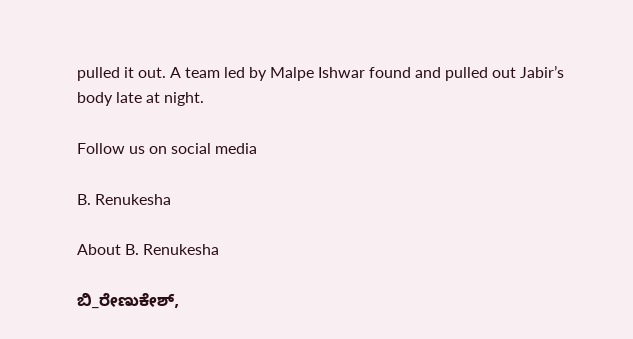pulled it out. A team led by Malpe Ishwar found and pulled out Jabir’s body late at night.

Follow us on social media

B. Renukesha

About B. Renukesha

ಬಿ_ರೇಣುಕೇಶ್,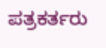ಪತ್ರಕರ್ತರು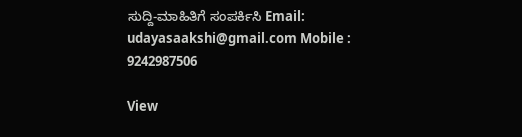ಸುದ್ದಿ-ಮಾಹಿತಿಗೆ ಸಂಪರ್ಕಿಸಿ Email: udayasaakshi@gmail.com Mobile : 9242987506

View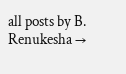all posts by B. Renukesha →